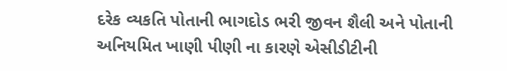દરેક વ્યકતિ પોતાની ભાગદોડ ભરી જીવન શૈલી અને પોતાની અનિયમિત ખાણી પીણી ના કારણે એસીડીટીની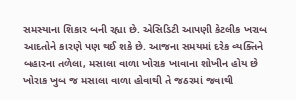સમસ્યાના શિકાર બની રહ્યા છે. એસિડિટી આપણી કેટલીક ખરાબ આદતોને કારણે પણ થઈ શકે છે. આજના સમયમાં દરેક વ્યક્તિને બહારના તળેલા, મસાલા વાળા ખોરાક ખાવાના શોખીન હોય છે ખોરાક ખુબ જ મસાલા વાળા હોવાથી તે જઠરમાં જવાથી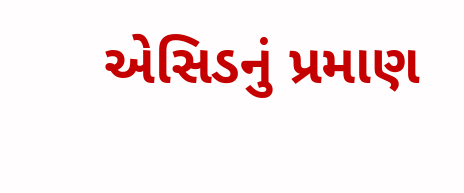એસિડનું પ્રમાણ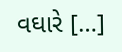વઘારે […]